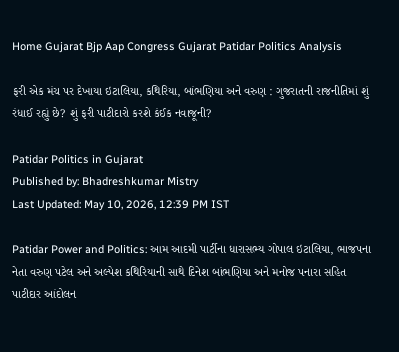Home Gujarat Bjp Aap Congress Gujarat Patidar Politics Analysis

ફરી એક મંચ પર દેખાયા ઇટાલિયા, કથિરિયા, બાંભણિયા અને વરુણ : ગુજરાતની રાજનીતિમાં શું રંધાઈ રહ્યું છે? શું ફરી પાટીદારો કરશે કંઈક નવાજૂની?

Patidar Politics in Gujarat
Published by: Bhadreshkumar Mistry
Last Updated: May 10, 2026, 12:39 PM IST

Patidar Power and Politics: આમ આદમી પાર્ટીના ધારાસભ્ય ગોપાલ ઇટાલિયા, ભાજપના નેતા વરુણ પટેલ અને અલ્પેશ કથિરિયાની સાથે દિનેશ બાંભણિયા અને મનોજ પનારા સહિત પાટીદાર આંદોલન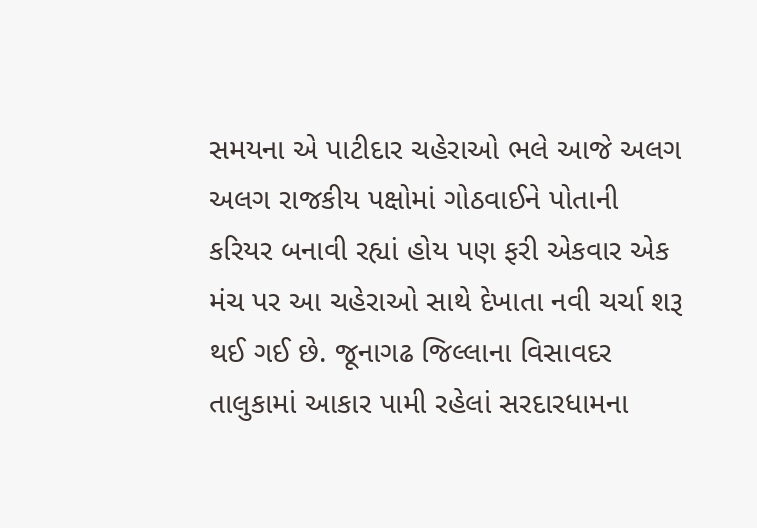સમયના એ પાટીદાર ચહેરાઓ ભલે આજે અલગ અલગ રાજકીય પક્ષોમાં ગોઠવાઈને પોતાની કરિયર બનાવી રહ્યાં હોય પણ ફરી એકવાર એક મંચ પર આ ચહેરાઓ સાથે દેખાતા નવી ચર્ચા શરૂ થઈ ગઈ છે. જૂનાગઢ જિલ્લાના વિસાવદર તાલુકામાં આકાર પામી રહેલાં સરદારધામના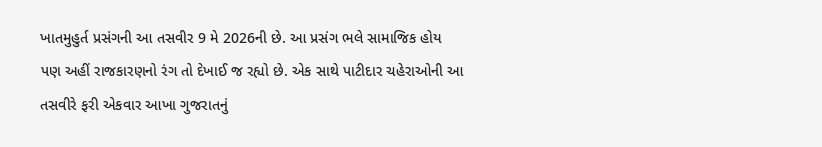ખાતમુહુર્ત પ્રસંગની આ તસવીર 9 મે 2026ની છે. આ પ્રસંગ ભલે સામાજિક હોય પણ અહીં રાજકારણનો રંગ તો દેખાઈ જ રહ્યો છે. એક સાથે પાટીદાર ચહેરાઓની આ તસવીરે ફરી એકવાર આખા ગુજરાતનું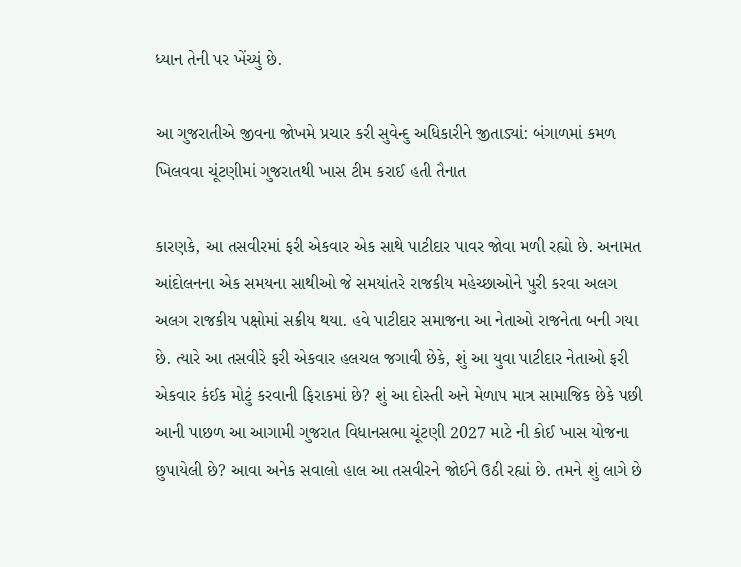ધ્યાન તેની પર ખેંચ્યું છે.

આ ગુજરાતીએ જીવના જોખમે પ્રચાર કરી સુવેન્દુ અધિકારીને જીતાડ્યાં: બંગાળમાં કમળ ખિલવવા ચૂંટણીમાં ગુજરાતથી ખાસ ટીમ કરાઈ હતી તૈનાત

કારણકે, આ તસવીરમાં ફરી એકવાર એક સાથે પાટીદાર પાવર જોવા મળી રહ્યો છે. અનામત આંદોલનના એક સમયના સાથીઓ જે સમયાંતરે રાજકીય મહેચ્છાઓને પુરી કરવા અલગ અલગ રાજકીય પક્ષોમાં સક્રીય થયા. હવે પાટીદાર સમાજના આ નેતાઓ રાજનેતા બની ગયા છે. ત્યારે આ તસવીરે ફરી એકવાર હલચલ જગાવી છેકે, શું આ યુવા પાટીદાર નેતાઓ ફરી એકવાર કંઈક મોટું કરવાની ફિરાકમાં છે? શું આ દોસ્તી અને મેળાપ માત્ર સામાજિક છેકે પછી આની પાછળ આ આગામી ગુજરાત વિધાનસભા ચૂંટણી 2027 માટે ની કોઈ ખાસ યોજના છુપાયેલી છે? આવા અનેક સવાલો હાલ આ તસવીરને જોઈને ઉઠી રહ્યાં છે. તમને શું લાગે છે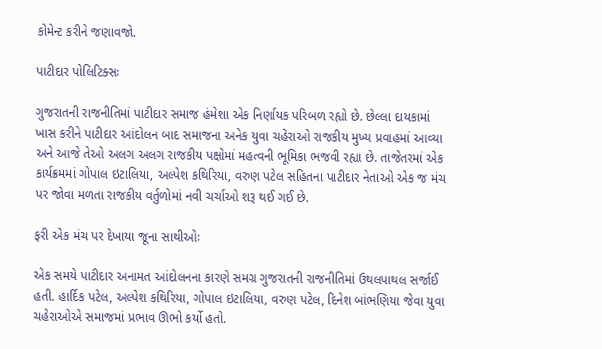કોમેન્ટ કરીને જણાવજો.

પાટીદાર પોલિટિક્સઃ

ગુજરાતની રાજનીતિમાં પાટીદાર સમાજ હંમેશા એક નિર્ણાયક પરિબળ રહ્યો છે. છેલ્લા દાયકામાં ખાસ કરીને પાટીદાર આંદોલન બાદ સમાજના અનેક યુવા ચહેરાઓ રાજકીય મુખ્ય પ્રવાહમાં આવ્યા અને આજે તેઓ અલગ અલગ રાજકીય પક્ષોમાં મહત્વની ભૂમિકા ભજવી રહ્યા છે. તાજેતરમાં એક કાર્યક્રમમાં ગોપાલ ઇટાલિયા, અલ્પેશ કથિરિયા, વરુણ પટેલ સહિતના પાટીદાર નેતાઓ એક જ મંચ પર જોવા મળતા રાજકીય વર્તુળોમાં નવી ચર્ચાઓ શરૂ થઈ ગઈ છે.

ફરી એક મંચ પર દેખાયા જૂના સાથીઓઃ

એક સમયે પાટીદાર અનામત આંદોલનના કારણે સમગ્ર ગુજરાતની રાજનીતિમાં ઉથલપાથલ સર્જાઈ હતી. હાર્દિક પટેલ, અલ્પેશ કથિરિયા, ગોપાલ ઇટાલિયા, વરુણ પટેલ, દિનેશ બાંભણિયા જેવા યુવા ચહેરાઓએ સમાજમાં પ્રભાવ ઊભો કર્યો હતો.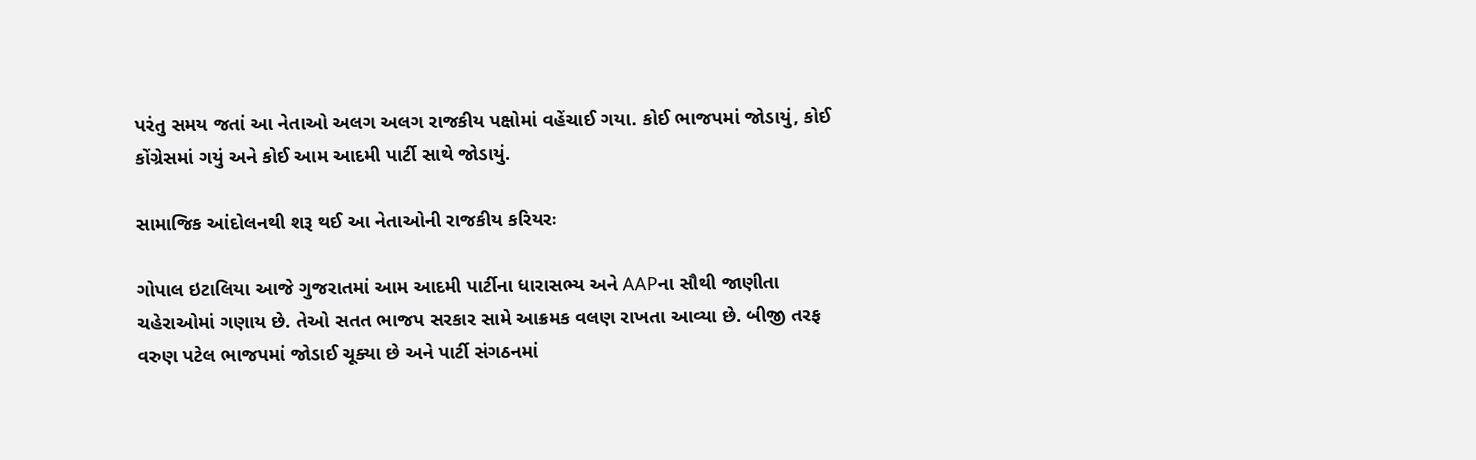પરંતુ સમય જતાં આ નેતાઓ અલગ અલગ રાજકીય પક્ષોમાં વહેંચાઈ ગયા. કોઈ ભાજપમાં જોડાયું, કોઈ કોંગ્રેસમાં ગયું અને કોઈ આમ આદમી પાર્ટી સાથે જોડાયું.

સામાજિક આંદોલનથી શરૂ થઈ આ નેતાઓની રાજકીય કરિયરઃ

ગોપાલ ઇટાલિયા આજે ગુજરાતમાં આમ આદમી પાર્ટીના ધારાસભ્ય અને AAPના સૌથી જાણીતા ચહેરાઓમાં ગણાય છે. તેઓ સતત ભાજપ સરકાર સામે આક્રમક વલણ રાખતા આવ્યા છે. બીજી તરફ વરુણ પટેલ ભાજપમાં જોડાઈ ચૂક્યા છે અને પાર્ટી સંગઠનમાં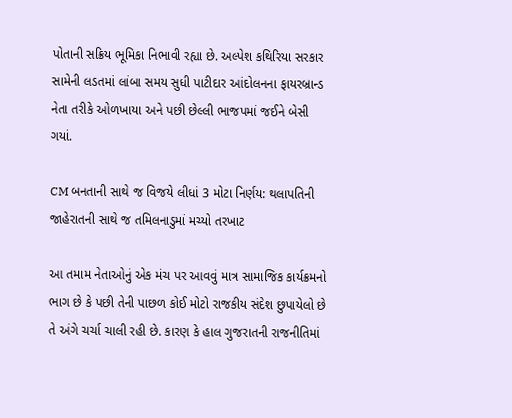પોતાની સક્રિય ભૂમિકા નિભાવી રહ્યા છે. અલ્પેશ કથિરિયા સરકાર સામેની લડતમાં લાંબા સમય સુધી પાટીદાર આંદોલનના ફાયરબ્રાન્ડ નેતા તરીકે ઓળખાયા અને પછી છેલ્લી ભાજપમાં જઈને બેસી ગયાં.

CM બનતાની સાથે જ વિજયે લીધાં 3 મોટા નિર્ણય: થલાપતિની જાહેરાતની સાથે જ તમિલનાડુમાં મચ્યો તરખાટ

આ તમામ નેતાઓનું એક મંચ પર આવવું માત્ર સામાજિક કાર્યક્રમનો ભાગ છે કે પછી તેની પાછળ કોઈ મોટો રાજકીય સંદેશ છુપાયેલો છે તે અંગે ચર્ચા ચાલી રહી છે. કારણ કે હાલ ગુજરાતની રાજનીતિમાં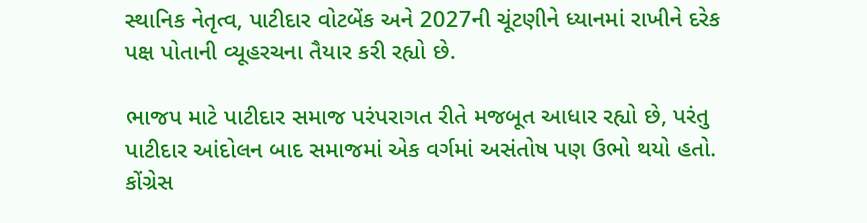સ્થાનિક નેતૃત્વ, પાટીદાર વોટબેંક અને 2027ની ચૂંટણીને ધ્યાનમાં રાખીને દરેક પક્ષ પોતાની વ્યૂહરચના તૈયાર કરી રહ્યો છે.

ભાજપ માટે પાટીદાર સમાજ પરંપરાગત રીતે મજબૂત આધાર રહ્યો છે, પરંતુ પાટીદાર આંદોલન બાદ સમાજમાં એક વર્ગમાં અસંતોષ પણ ઉભો થયો હતો. કોંગ્રેસ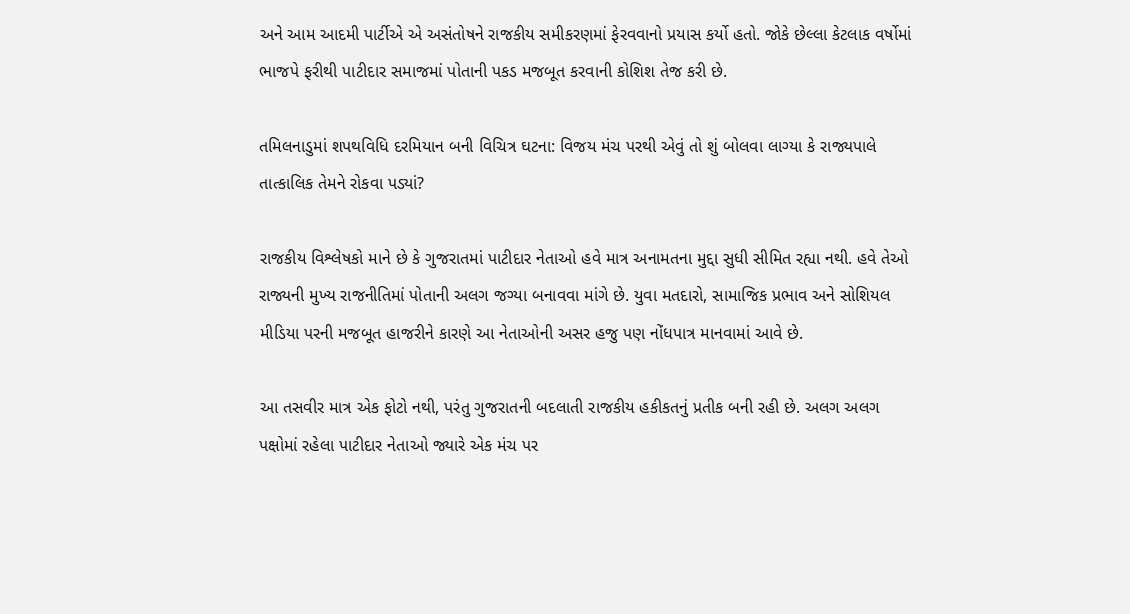અને આમ આદમી પાર્ટીએ એ અસંતોષને રાજકીય સમીકરણમાં ફેરવવાનો પ્રયાસ કર્યો હતો. જોકે છેલ્લા કેટલાક વર્ષોમાં ભાજપે ફરીથી પાટીદાર સમાજમાં પોતાની પકડ મજબૂત કરવાની કોશિશ તેજ કરી છે.

તમિલનાડુમાં શપથવિધિ દરમિયાન બની વિચિત્ર ઘટના: વિજય મંચ પરથી એવું તો શું બોલવા લાગ્યા કે રાજ્યપાલે તાત્કાલિક તેમને રોકવા પડ્યાં?

રાજકીય વિશ્લેષકો માને છે કે ગુજરાતમાં પાટીદાર નેતાઓ હવે માત્ર અનામતના મુદ્દા સુધી સીમિત રહ્યા નથી. હવે તેઓ રાજ્યની મુખ્ય રાજનીતિમાં પોતાની અલગ જગ્યા બનાવવા માંગે છે. યુવા મતદારો, સામાજિક પ્રભાવ અને સોશિયલ મીડિયા પરની મજબૂત હાજરીને કારણે આ નેતાઓની અસર હજુ પણ નોંધપાત્ર માનવામાં આવે છે.

આ તસવીર માત્ર એક ફોટો નથી, પરંતુ ગુજરાતની બદલાતી રાજકીય હકીકતનું પ્રતીક બની રહી છે. અલગ અલગ પક્ષોમાં રહેલા પાટીદાર નેતાઓ જ્યારે એક મંચ પર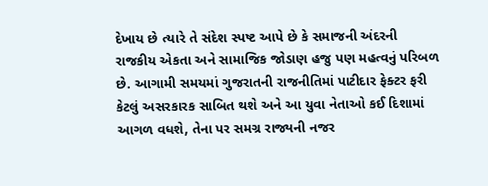દેખાય છે ત્યારે તે સંદેશ સ્પષ્ટ આપે છે કે સમાજની અંદરની રાજકીય એકતા અને સામાજિક જોડાણ હજુ પણ મહત્વનું પરિબળ છે. આગામી સમયમાં ગુજરાતની રાજનીતિમાં પાટીદાર ફેક્ટર ફરી કેટલું અસરકારક સાબિત થશે અને આ યુવા નેતાઓ કઈ દિશામાં આગળ વધશે, તેના પર સમગ્ર રાજ્યની નજર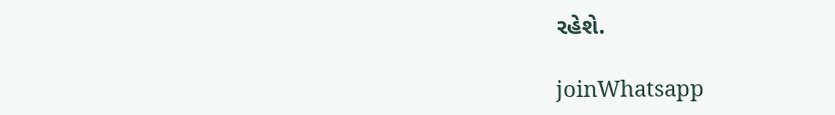રહેશે.

joinWhatsapp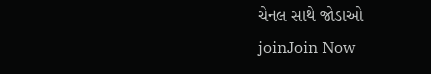ચેનલ સાથે જોડાઓ
joinJoin Now